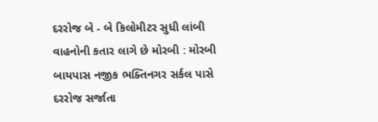દરરોજ બે - બે કિલોમીટર સુધી લાંબી વાહનોની કતાર લાગે છે મોરબી : મોરબી બાયપાસ નજીક ભક્તિનગર સર્કલ પાસે દરરોજ સર્જાતા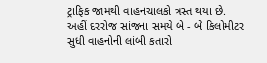ટ્રાફિક જામથી વાહનચાલકો ત્રસ્ત થયા છે. અહીં દરરોજ સાંજના સમયે બે - બે કિલોમીટર સુધી વાહનોની લાંબી કતારો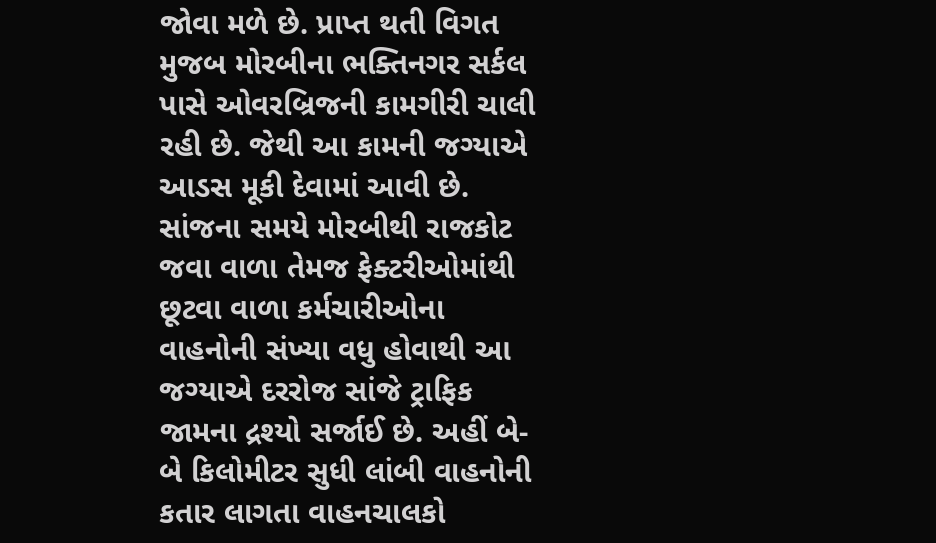જોવા મળે છે. પ્રાપ્ત થતી વિગત મુજબ મોરબીના ભક્તિનગર સર્કલ પાસે ઓવરબ્રિજની કામગીરી ચાલી રહી છે. જેથી આ કામની જગ્યાએ આડસ મૂકી દેવામાં આવી છે. સાંજના સમયે મોરબીથી રાજકોટ જવા વાળા તેમજ ફેક્ટરીઓમાંથી છૂટવા વાળા કર્મચારીઓના વાહનોની સંખ્યા વધુ હોવાથી આ જગ્યાએ દરરોજ સાંજે ટ્રાફિક જામના દ્રશ્યો સર્જાઈ છે. અહીં બે-બે કિલોમીટર સુધી લાંબી વાહનોની કતાર લાગતા વાહનચાલકો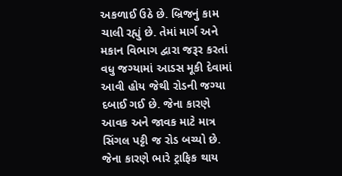અકળાઈ ઉઠે છે. બ્રિજનું કામ ચાલી રહ્યું છે. તેમાં માર્ગ અને મકાન વિભાગ દ્વારા જરૂર કરતાં વધુ જગ્યામાં આડસ મૂકી દેવામાં આવી હોય જેથી રોડની જગ્યા દબાઈ ગઈ છે. જેના કારણે આવક અને જાવક માટે માત્ર સિંગલ પટ્ટી જ રોડ બચ્યો છે. જેના કારણે ભારે ટ્રાફિક થાય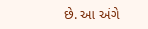છે. આ અંગે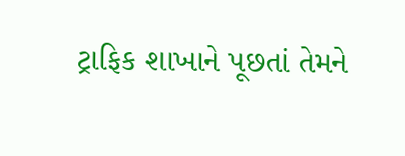ટ્રાફિક શાખાને પૂછતાં તેમને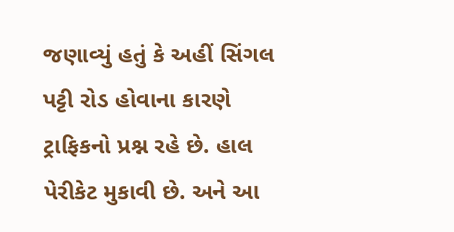જણાવ્યું હતું કે અહીં સિંગલ પટ્ટી રોડ હોવાના કારણે ટ્રાફિકનો પ્રશ્ન રહે છે. હાલ પેરીકેટ મુકાવી છે. અને આ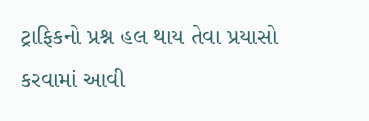ટ્રાફિકનો પ્રશ્ન હલ થાય તેવા પ્રયાસો કરવામાં આવી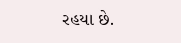રહયા છે.